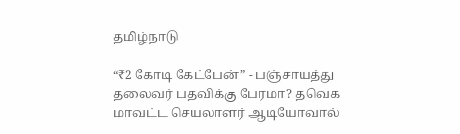தமிழ்நாடு

“₹2 கோடி கேட்பேன்” - பஞ்சாயத்து தலைவர் பதவிக்கு பேரமா? தவெக மாவட்ட செயலாளர் ஆடியோவால்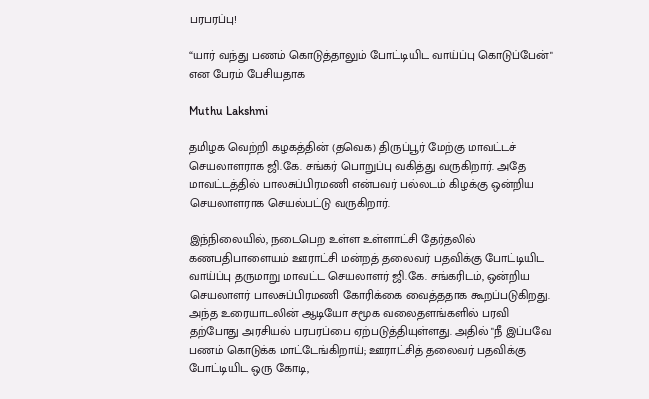பரபரப்பு!

“யார் வந்து பணம் கொடுத்தாலும் போட்டியிட வாய்ப்பு கொடுப்பேன்" என பேரம் பேசியதாக

Muthu Lakshmi

தமிழக வெற்றி கழகத்தின் (தவெக) திருப்பூர் மேற்கு மாவட்டச் செயலாளராக ஜி.கே. சங்கர் பொறுப்பு வகித்து வருகிறார். அதே மாவட்டத்தில் பாலசுப்பிரமணி என்பவர் பல்லடம் கிழக்கு ஒன்றிய செயலாளராக செயல்பட்டு வருகிறார்.

இந்நிலையில், நடைபெற உள்ள உள்ளாட்சி தேர்தலில் கணபதிபாளையம் ஊராட்சி மன்றத் தலைவர் பதவிக்கு போட்டியிட வாய்ப்பு தருமாறு மாவட்ட செயலாளர் ஜி.கே. சங்கரிடம், ஒன்றிய செயலாளர் பாலசுப்பிரமணி கோரிக்கை வைத்ததாக கூறப்படுகிறது. அந்த உரையாடலின் ஆடியோ சமூக வலைதளங்களில் பரவி தற்போது அரசியல் பரபரப்பை ஏற்படுத்தியுள்ளது. அதில் "நீ இப்பவே பணம் கொடுக்க மாட்டேங்கிறாய்; ஊராட்சித் தலைவர் பதவிக்கு போட்டியிட ஒரு கோடி,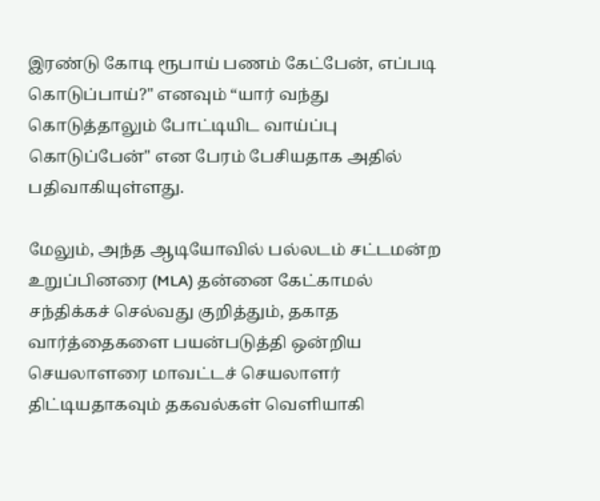இரண்டு கோடி ரூபாய் பணம் கேட்பேன், எப்படி கொடுப்பாய்?" எனவும் “யார் வந்து கொடுத்தாலும் போட்டியிட வாய்ப்பு கொடுப்பேன்" என பேரம் பேசியதாக அதில் பதிவாகியுள்ளது.

மேலும், அந்த ஆடியோவில் பல்லடம் சட்டமன்ற உறுப்பினரை (MLA) தன்னை கேட்காமல் சந்திக்கச் செல்வது குறித்தும், தகாத வார்த்தைகளை பயன்படுத்தி ஒன்றிய செயலாளரை மாவட்டச் செயலாளர் திட்டியதாகவும் தகவல்கள் வெளியாகி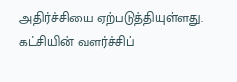அதிர்ச்சியை ஏற்படுத்தியுள்ளது. கட்சியின் வளர்ச்சிப்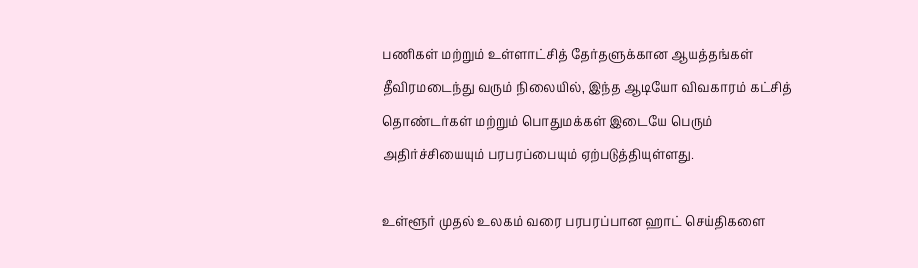பணிகள் மற்றும் உள்ளாட்சித் தேர்தளுக்கான ஆயத்தங்கள் தீவிரமடைந்து வரும் நிலையில், இந்த ஆடியோ விவகாரம் கட்சித் தொண்டர்கள் மற்றும் பொதுமக்கள் இடையே பெரும் அதிர்ச்சியையும் பரபரப்பையும் ஏற்படுத்தியுள்ளது.

உள்ளூர் முதல் உலகம் வரை பரபரப்பான ஹாட் செய்திகளை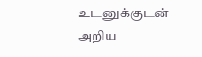உடனுக்குடன் அறிய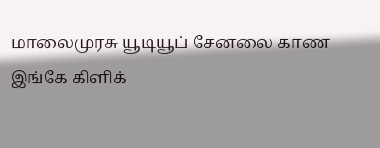மாலைமுரசு யூடியூப் சேனலை காண இங்கே கிளிக்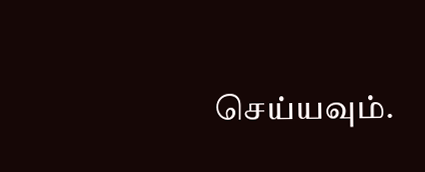செய்யவும்.